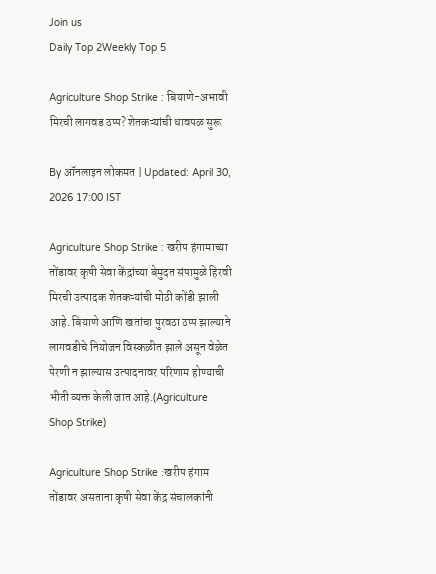Join us
Daily Top 2Weekly Top 5

Agriculture Shop Strike : बियाणे-अभावी मिरची लागवड ठप्प? शेतकऱ्यांची धावपळ सुरू

By ऑनलाइन लोकमत | Updated: April 30, 2026 17:00 IST

Agriculture Shop Strike : खरीप हंगामाच्या तोंडावर कृषी सेवा केंद्रांच्या बेमुदत संपामुळे हिरवी मिरची उत्पादक शेतकऱ्यांची मोठी कोंडी झाली आहे. बियाणे आणि खतांचा पुरवठा ठप्प झाल्याने लागवडीचे नियोजन विस्कळीत झाले असून वेळेत पेरणी न झाल्यास उत्पादनावर परिणाम होण्याची भीती व्यक्त केली जात आहे.(Agriculture Shop Strike)

Agriculture Shop Strike :खरीप हंगाम तोंडावर असताना कृषी सेवा केंद्र संचालकांनी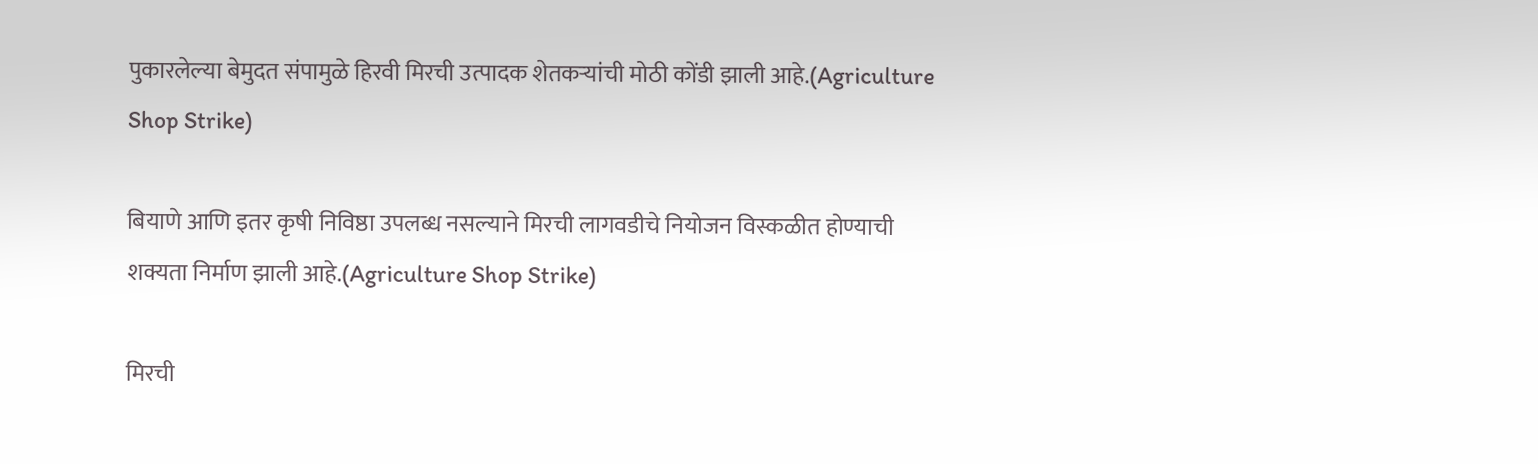पुकारलेल्या बेमुदत संपामुळे हिरवी मिरची उत्पादक शेतकऱ्यांची मोठी कोंडी झाली आहे.(Agriculture Shop Strike)

बियाणे आणि इतर कृषी निविष्ठा उपलब्ध नसल्याने मिरची लागवडीचे नियोजन विस्कळीत होण्याची शक्यता निर्माण झाली आहे.(Agriculture Shop Strike)

मिरची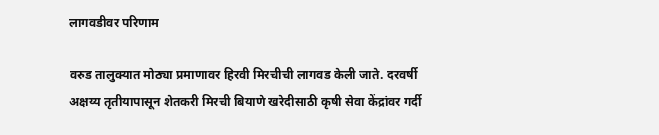लागवडीवर परिणाम

वरुड तालुक्यात मोठ्या प्रमाणावर हिरवी मिरचीची लागवड केली जाते. दरवर्षी अक्षय्य तृतीयापासून शेतकरी मिरची बियाणे खरेदीसाठी कृषी सेवा केंद्रांवर गर्दी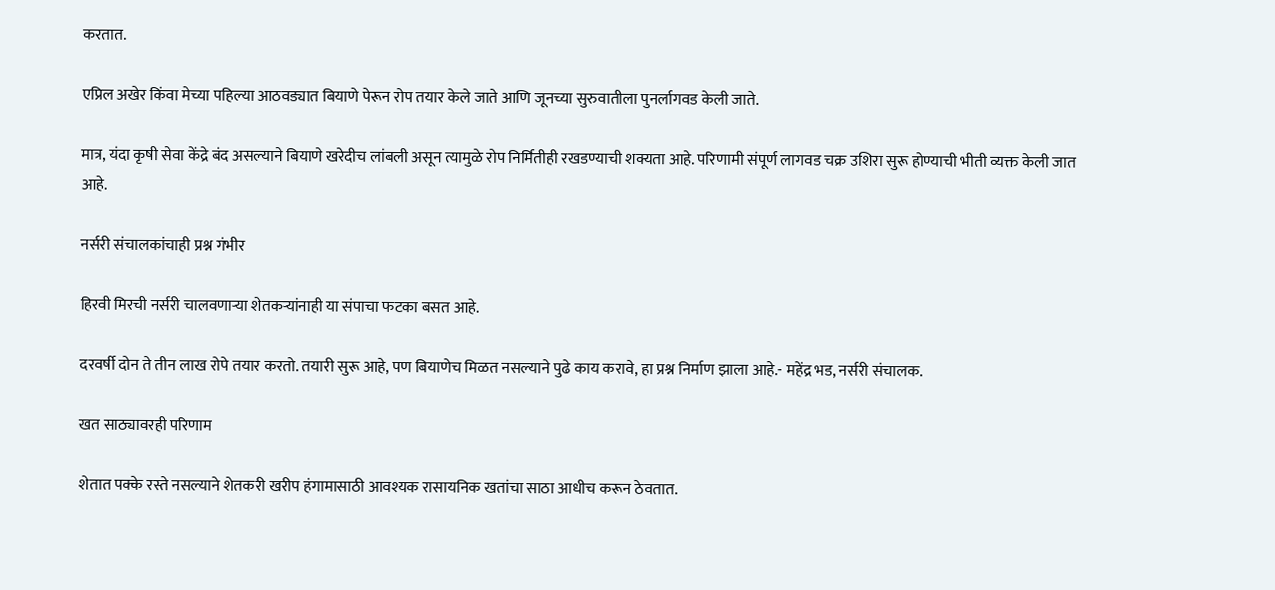करतात.

एप्रिल अखेर किंवा मेच्या पहिल्या आठवड्यात बियाणे पेरून रोप तयार केले जाते आणि जूनच्या सुरुवातीला पुनर्लागवड केली जाते.

मात्र, यंदा कृषी सेवा केंद्रे बंद असल्याने बियाणे खरेदीच लांबली असून त्यामुळे रोप निर्मितीही रखडण्याची शक्यता आहे. परिणामी संपूर्ण लागवड चक्र उशिरा सुरू होण्याची भीती व्यक्त केली जात आहे.

नर्सरी संचालकांचाही प्रश्न गंभीर

हिरवी मिरची नर्सरी चालवणाऱ्या शेतकऱ्यांनाही या संपाचा फटका बसत आहे.

दरवर्षी दोन ते तीन लाख रोपे तयार करतो. तयारी सुरू आहे, पण बियाणेच मिळत नसल्याने पुढे काय करावे, हा प्रश्न निर्माण झाला आहे.- महेंद्र भड, नर्सरी संचालक.

खत साठ्यावरही परिणाम

शेतात पक्के रस्ते नसल्याने शेतकरी खरीप हंगामासाठी आवश्यक रासायनिक खतांचा साठा आधीच करून ठेवतात.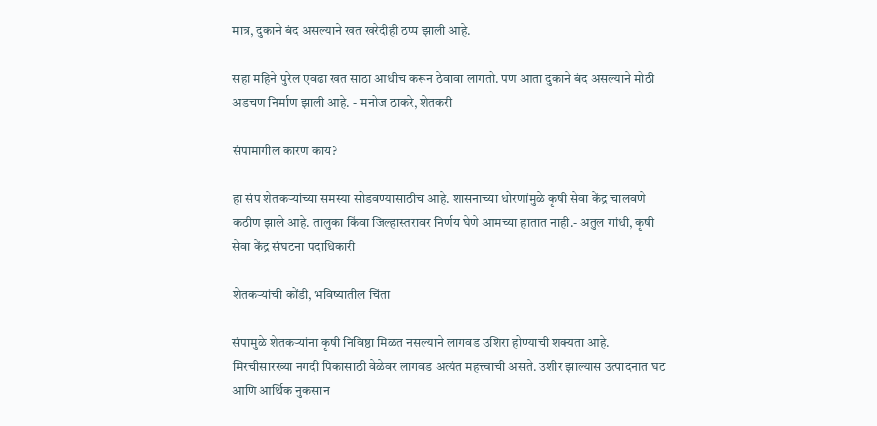मात्र, दुकाने बंद असल्याने खत खरेदीही ठप्प झाली आहे.

सहा महिने पुरेल एवढा खत साठा आधीच करून ठेवावा लागतो. पण आता दुकाने बंद असल्याने मोठी अडचण निर्माण झाली आहे. - मनोज ठाकरे, शेतकरी

संपामागील कारण काय?

हा संप शेतकऱ्यांच्या समस्या सोडवण्यासाठीच आहे. शासनाच्या धोरणांमुळे कृषी सेवा केंद्र चालवणे कठीण झाले आहे. तालुका किंवा जिल्हास्तरावर निर्णय घेणे आमच्या हातात नाही.- अतुल गांधी, कृषी सेवा केंद्र संघटना पदाधिकारी

शेतकऱ्यांची कोंडी, भविष्यातील चिंता

संपामुळे शेतकऱ्यांना कृषी निविष्ठा मिळत नसल्याने लागवड उशिरा होण्याची शक्यता आहे. मिरचीसारख्या नगदी पिकासाठी वेळेवर लागवड अत्यंत महत्त्वाची असते. उशीर झाल्यास उत्पादनात घट आणि आर्थिक नुकसान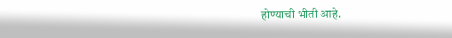होण्याची भीती आहे.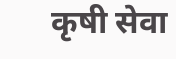कृषी सेवा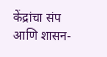केंद्रांचा संप आणि शासन-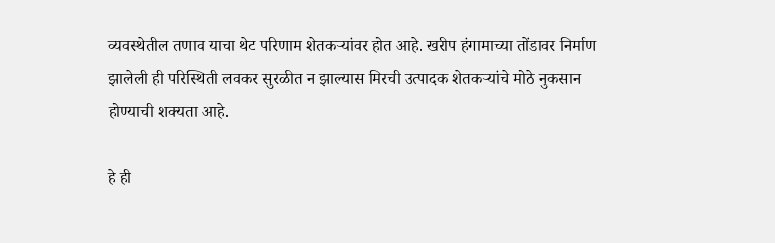व्यवस्थेतील तणाव याचा थेट परिणाम शेतकऱ्यांवर होत आहे. खरीप हंगामाच्या तोंडावर निर्माण झालेली ही परिस्थिती लवकर सुरळीत न झाल्यास मिरची उत्पादक शेतकऱ्यांचे मोठे नुकसान होण्याची शक्यता आहे.

हे ही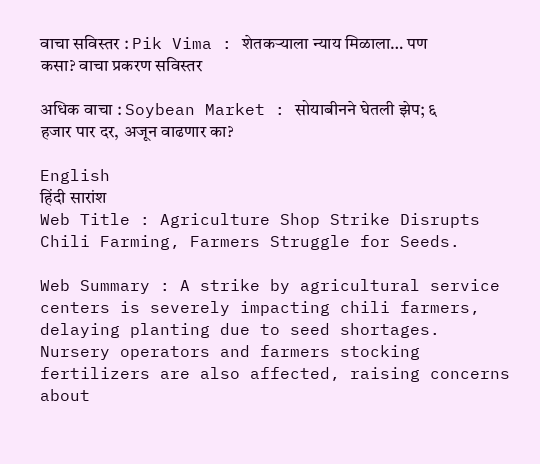वाचा सविस्तर : Pik Vima : शेतकऱ्याला न्याय मिळाला… पण कसा? वाचा प्रकरण सविस्तर

अधिक वाचा : Soybean Market : सोयाबीनने घेतली झेप; ६ हजार पार दर, अजून वाढणार का?

English
हिंदी सारांश
Web Title : Agriculture Shop Strike Disrupts Chili Farming, Farmers Struggle for Seeds.

Web Summary : A strike by agricultural service centers is severely impacting chili farmers, delaying planting due to seed shortages. Nursery operators and farmers stocking fertilizers are also affected, raising concerns about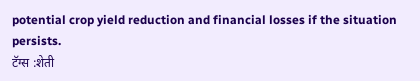potential crop yield reduction and financial losses if the situation persists.
टॅग्स :शेती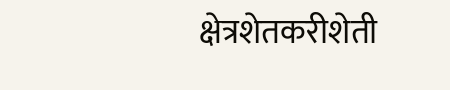क्षेत्रशेतकरीशेती